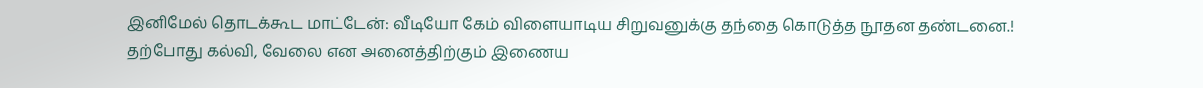இனிமேல் தொடக்கூட மாட்டேன்: வீடியோ கேம் விளையாடிய சிறுவனுக்கு தந்தை கொடுத்த நூதன தண்டனை.!
தற்போது கல்வி, வேலை என அனைத்திற்கும் இணைய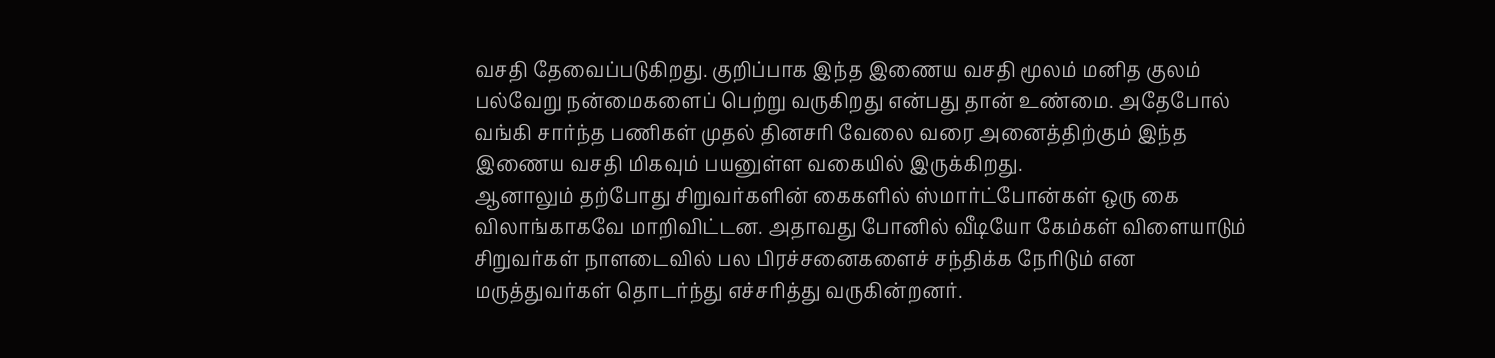வசதி தேவைப்படுகிறது. குறிப்பாக இந்த இணைய வசதி மூலம் மனித குலம் பல்வேறு நன்மைகளைப் பெற்று வருகிறது என்பது தான் உண்மை. அதேபோல் வங்கி சார்ந்த பணிகள் முதல் தினசரி வேலை வரை அனைத்திற்கும் இந்த இணைய வசதி மிகவும் பயனுள்ள வகையில் இருக்கிறது.
ஆனாலும் தற்போது சிறுவர்களின் கைகளில் ஸ்மார்ட்போன்கள் ஒரு கை விலாங்காகவே மாறிவிட்டன. அதாவது போனில் வீடியோ கேம்கள் விளையாடும் சிறுவர்கள் நாளடைவில் பல பிரச்சனைகளைச் சந்திக்க நேரிடும் என மருத்துவர்கள் தொடர்ந்து எச்சரித்து வருகின்றனர்.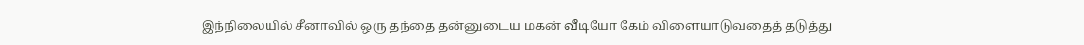இந்நிலையில் சீனாவில் ஒரு தந்தை தன்னுடைய மகன் வீடியோ கேம் விளையாடுவதைத் தடுத்து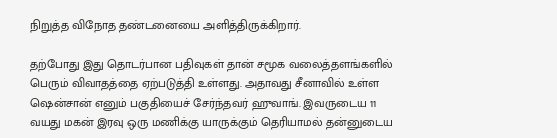நிறுத்த விநோத தண்டனையை அளித்திருக்கிறார்.

தற்போது இது தொடர்பான பதிவுகள் தான் சமூக வலைத்தளங்களில் பெரும் விவாதத்தை ஏற்படுத்தி உள்ளது. அதாவது சீனாவில் உள்ள ஷென்சான் எனும் பகுதியைச் சேர்ந்தவர் ஹுவாங். இவருடைய 11 வயது மகன் இரவு ஒரு மணிக்கு யாருக்கும் தெரியாமல் தன்னுடைய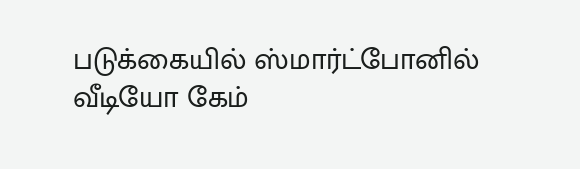படுக்கையில் ஸ்மார்ட்போனில் வீடியோ கேம்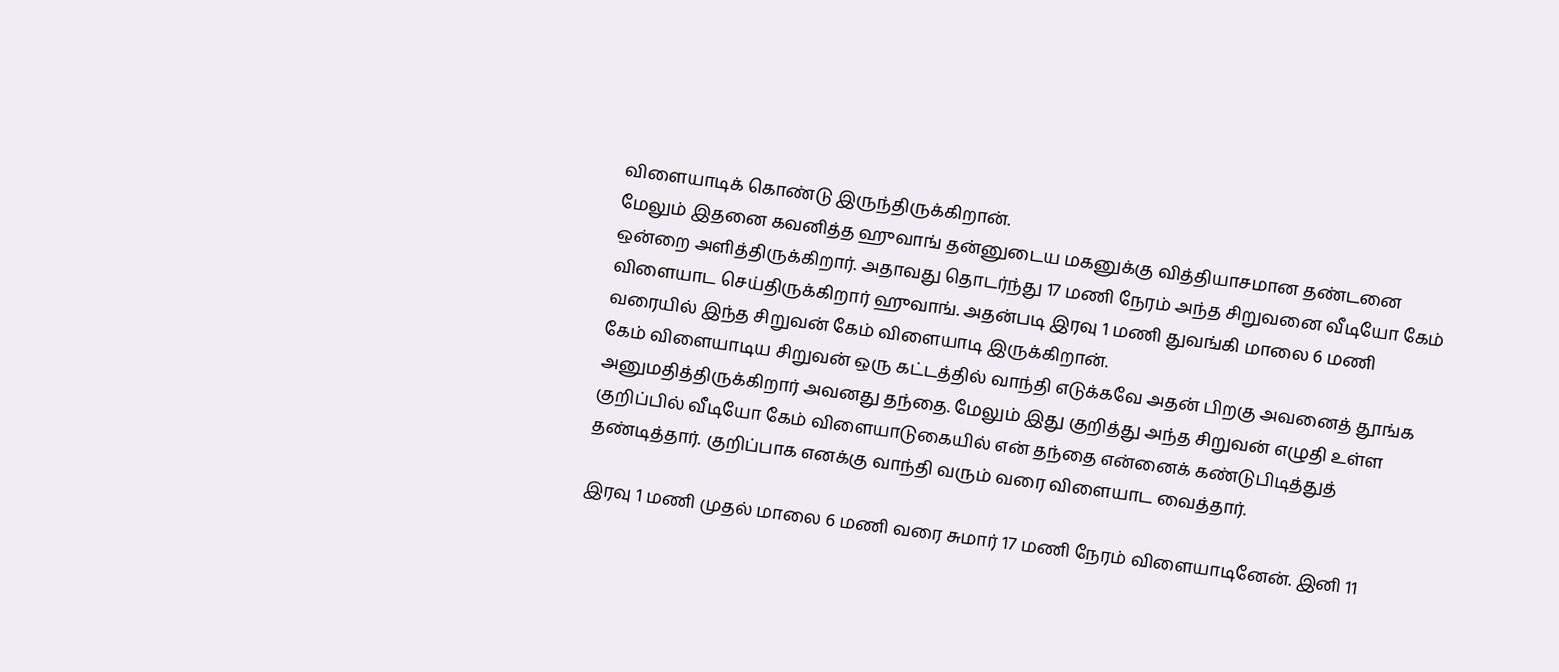விளையாடிக் கொண்டு இருந்திருக்கிறான்.
மேலும் இதனை கவனித்த ஹுவாங் தன்னுடைய மகனுக்கு வித்தியாசமான தண்டனை ஒன்றை அளித்திருக்கிறார். அதாவது தொடர்ந்து 17 மணி நேரம் அந்த சிறுவனை வீடியோ கேம் விளையாட செய்திருக்கிறார் ஹுவாங். அதன்படி இரவு 1 மணி துவங்கி மாலை 6 மணி வரையில் இந்த சிறுவன் கேம் விளையாடி இருக்கிறான்.
கேம் விளையாடிய சிறுவன் ஒரு கட்டத்தில் வாந்தி எடுக்கவே அதன் பிறகு அவனைத் தூங்க அனுமதித்திருக்கிறார் அவனது தந்தை. மேலும் இது குறித்து அந்த சிறுவன் எழுதி உள்ள குறிப்பில் வீடியோ கேம் விளையாடுகையில் என் தந்தை என்னைக் கண்டுபிடித்துத் தண்டித்தார். குறிப்பாக எனக்கு வாந்தி வரும் வரை விளையாட வைத்தார்.

இரவு 1 மணி முதல் மாலை 6 மணி வரை சுமார் 17 மணி நேரம் விளையாடினேன். இனி 11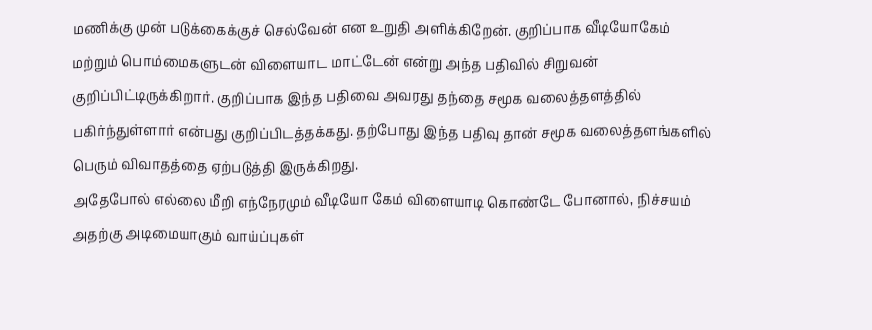மணிக்கு முன் படுக்கைக்குச் செல்வேன் என உறுதி அளிக்கிறேன். குறிப்பாக வீடியோகேம் மற்றும் பொம்மைகளுடன் விளையாட மாட்டேன் என்று அந்த பதிவில் சிறுவன் குறிப்பிட்டிருக்கிறார். குறிப்பாக இந்த பதிவை அவரது தந்தை சமூக வலைத்தளத்தில் பகிர்ந்துள்ளார் என்பது குறிப்பிடத்தக்கது. தற்போது இந்த பதிவு தான் சமூக வலைத்தளங்களில் பெரும் விவாதத்தை ஏற்படுத்தி இருக்கிறது.
அதேபோல் எல்லை மீறி எந்நேரமும் வீடியோ கேம் விளையாடி கொண்டே போனால், நிச்சயம் அதற்கு அடிமையாகும் வாய்ப்புகள்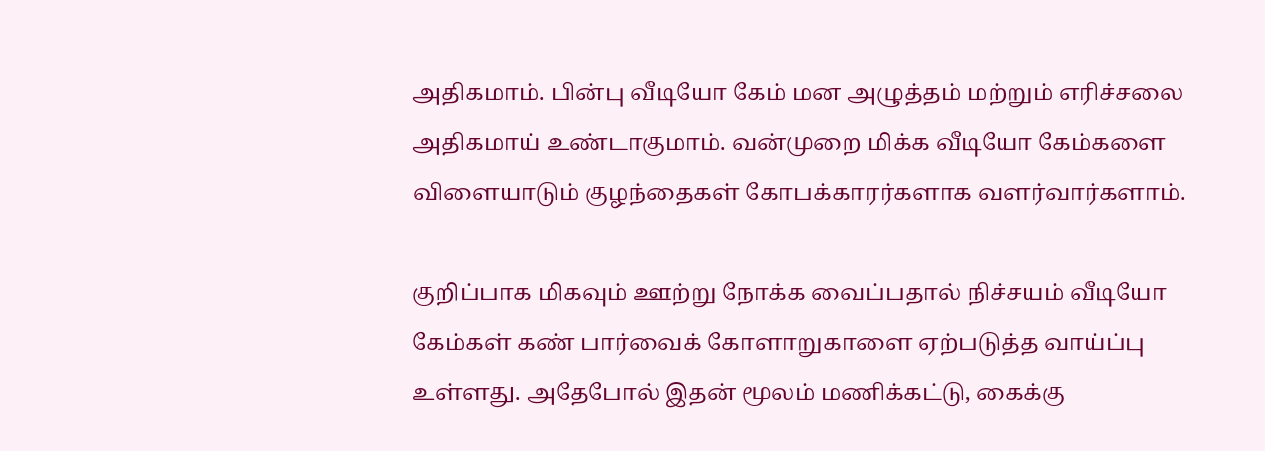அதிகமாம். பின்பு வீடியோ கேம் மன அழுத்தம் மற்றும் எரிச்சலை அதிகமாய் உண்டாகுமாம். வன்முறை மிக்க வீடியோ கேம்களை விளையாடும் குழந்தைகள் கோபக்காரர்களாக வளர்வார்களாம்.

குறிப்பாக மிகவும் ஊற்று நோக்க வைப்பதால் நிச்சயம் வீடியோ கேம்கள் கண் பார்வைக் கோளாறுகாளை ஏற்படுத்த வாய்ப்பு உள்ளது. அதேபோல் இதன் மூலம் மணிக்கட்டு, கைக்கு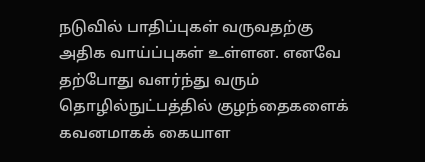நடுவில் பாதிப்புகள் வருவதற்கு அதிக வாய்ப்புகள் உள்ளன. எனவே தற்போது வளர்ந்து வரும் தொழில்நுட்பத்தில் குழந்தைகளைக் கவனமாகக் கையாள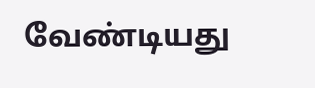வேண்டியது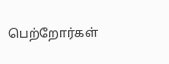பெற்றோர்கள்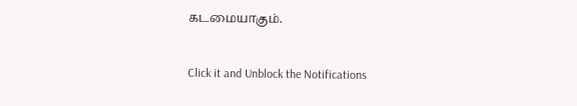கடமையாகும்.


Click it and Unblock the Notifications